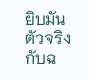ยิบมัน ตัวจริงกับฉ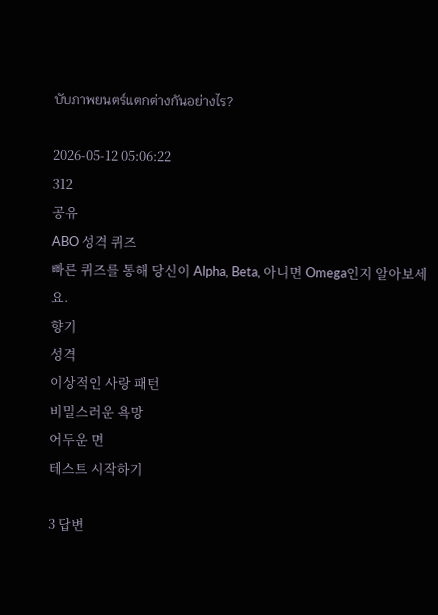บับภาพยนตร์แตกต่างกันอย่างไร?

2026-05-12 05:06:22
312
공유
ABO 성격 퀴즈
빠른 퀴즈를 통해 당신이 Alpha, Beta, 아니면 Omega인지 알아보세요.
향기
성격
이상적인 사랑 패턴
비밀스러운 욕망
어두운 면
테스트 시작하기

3 답변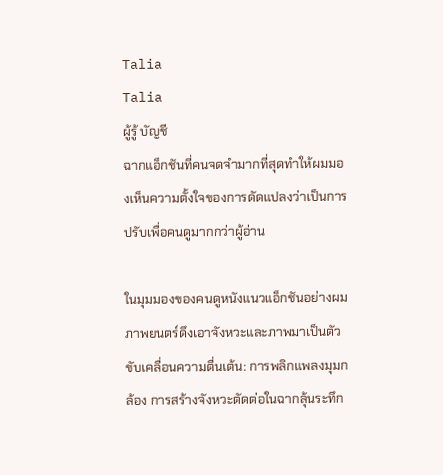Talia
Talia
ผู้รู้ บัญชี
ฉากแอ็กชันที่คนจดจำมากที่สุดทำให้ผมมองเห็นความตั้งใจของการดัดแปลงว่าเป็นการปรับเพื่อคนดูมากกว่าผู้อ่าน

ในมุมมองของคนดูหนังแนวแอ็กชันอย่างผม ภาพยนตร์ดึงเอาจังหวะและภาพมาเป็นตัวขับเคลื่อนความตื่นเต้น: การพลิกแพลงมุมกล้อง การสร้างจังหวะตัดต่อในฉากลุ้นระทึก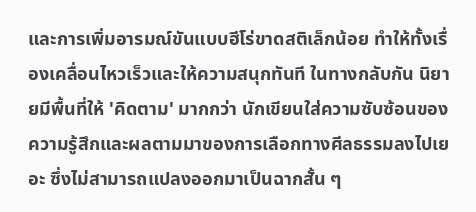และการเพิ่มอารมณ์ขันแบบฮีโร่ขาดสติเล็กน้อย ทำให้ทั้งเรื่องเคลื่อนไหวเร็วและให้ความสนุกทันที ในทางกลับกัน นิยายมีพื้นที่ให้ 'คิดตาม' มากกว่า นักเขียนใส่ความซับซ้อนของความรู้สึกและผลตามมาของการเลือกทางศีลธรรมลงไปเยอะ ซึ่งไม่สามารถแปลงออกมาเป็นฉากสั้น ๆ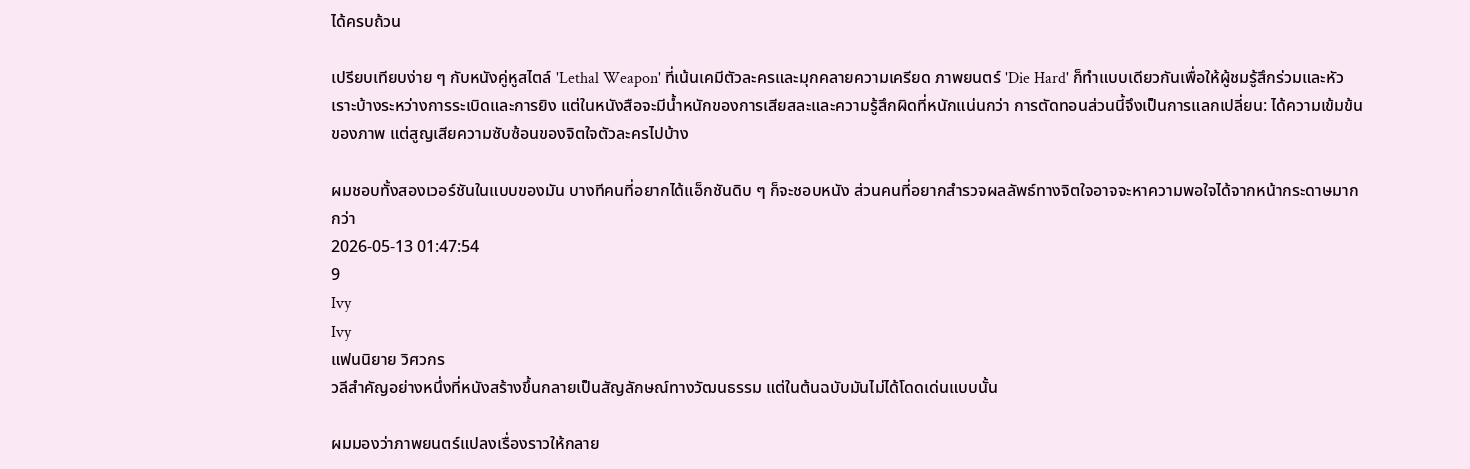ได้ครบถ้วน

เปรียบเทียบง่าย ๆ กับหนังคู่หูสไตล์ 'Lethal Weapon' ที่เน้นเคมีตัวละครและมุกคลายความเครียด ภาพยนตร์ 'Die Hard' ก็ทำแบบเดียวกันเพื่อให้ผู้ชมรู้สึกร่วมและหัวเราะบ้างระหว่างการระเบิดและการยิง แต่ในหนังสือจะมีน้ำหนักของการเสียสละและความรู้สึกผิดที่หนักแน่นกว่า การตัดทอนส่วนนี้จึงเป็นการแลกเปลี่ยน: ได้ความเข้มข้นของภาพ แต่สูญเสียความซับซ้อนของจิตใจตัวละครไปบ้าง

ผมชอบทั้งสองเวอร์ชันในแบบของมัน บางทีคนที่อยากได้แอ็กชันดิบ ๆ ก็จะชอบหนัง ส่วนคนที่อยากสำรวจผลลัพธ์ทางจิตใจอาจจะหาความพอใจได้จากหน้ากระดาษมากกว่า
2026-05-13 01:47:54
9
Ivy
Ivy
แฟนนิยาย วิศวกร
วลีสำคัญอย่างหนึ่งที่หนังสร้างขึ้นกลายเป็นสัญลักษณ์ทางวัฒนธรรม แต่ในต้นฉบับมันไม่ได้โดดเด่นแบบนั้น

ผมมองว่าภาพยนตร์แปลงเรื่องราวให้กลาย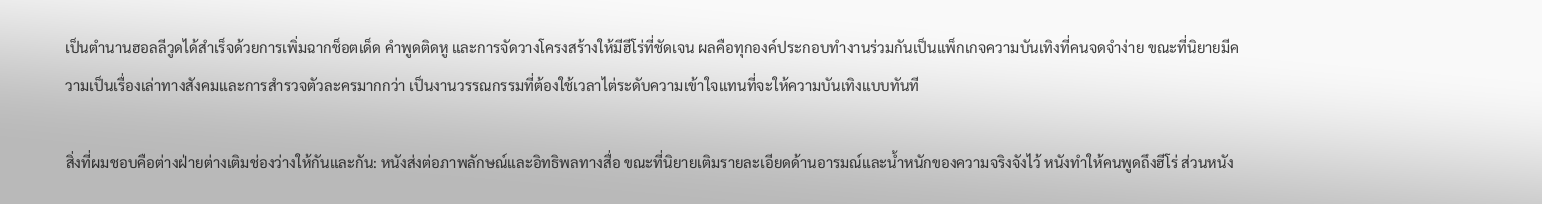เป็นตำนานฮอลลีวูดได้สำเร็จด้วยการเพิ่มฉากช็อตเด็ด คำพูดติดหู และการจัดวางโครงสร้างให้มีฮีโร่ที่ชัดเจน ผลคือทุกองค์ประกอบทำงานร่วมกันเป็นแพ็กเกจความบันเทิงที่คนจดจำง่าย ขณะที่นิยายมีความเป็นเรื่องเล่าทางสังคมและการสำรวจตัวละครมากกว่า เป็นงานวรรณกรรมที่ต้องใช้เวลาไต่ระดับความเข้าใจแทนที่จะให้ความบันเทิงแบบทันที

สิ่งที่ผมชอบคือต่างฝ่ายต่างเติมช่องว่างให้กันและกัน: หนังส่งต่อภาพลักษณ์และอิทธิพลทางสื่อ ขณะที่นิยายเติมรายละเอียดด้านอารมณ์และน้ำหนักของความจริงจังไว้ หนังทำให้คนพูดถึงฮีโร่ ส่วนหนัง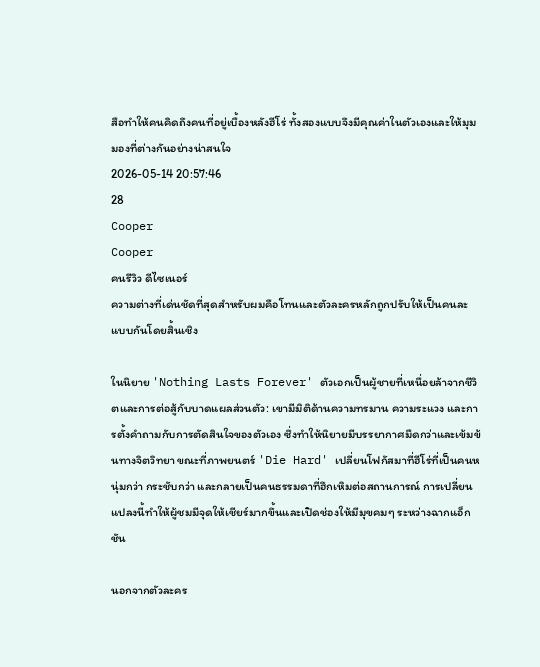สือทำให้คนคิดถึงคนที่อยู่เบื้องหลังฮีโร่ ทั้งสองแบบจึงมีคุณค่าในตัวเองและให้มุมมองที่ต่างกันอย่างน่าสนใจ
2026-05-14 20:57:46
28
Cooper
Cooper
คนรีวิว ดีไซเนอร์
ความต่างที่เด่นชัดที่สุดสำหรับผมคือโทนและตัวละครหลักถูกปรับให้เป็นคนละแบบกันโดยสิ้นเชิง

ในนิยาย 'Nothing Lasts Forever' ตัวเอกเป็นผู้ชายที่เหนื่อยล้าจากชีวิตและการต่อสู้กับบาดแผลส่วนตัว: เขามีมิติด้านความทรมาน ความระแวง และการตั้งคำถามกับการตัดสินใจของตัวเอง ซึ่งทำให้นิยายมีบรรยากาศมืดกว่าและเข้มข้นทางจิตวิทยา ขณะที่ภาพยนตร์ 'Die Hard' เปลี่ยนโฟกัสมาที่ฮีโร่ที่เป็นคนหนุ่มกว่า กระชับกว่า และกลายเป็นคนธรรมดาที่ฮึกเหิมต่อสถานการณ์ การเปลี่ยนแปลงนี้ทำให้ผู้ชมมีจุดให้เชียร์มากขึ้นและเปิดช่องให้มีมุขคมๆ ระหว่างฉากแอ็กชัน

นอกจากตัวละคร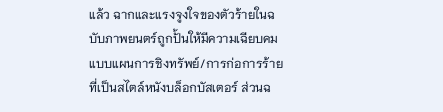แล้ว ฉากและแรงจูงใจของตัวร้ายในฉบับภาพยนตร์ถูกปั้นให้มีความเฉียบคมแบบแผนการชิงทรัพย์/การก่อการร้ายที่เป็นสไตล์หนังบล็อกบัสเตอร์ ส่วนฉ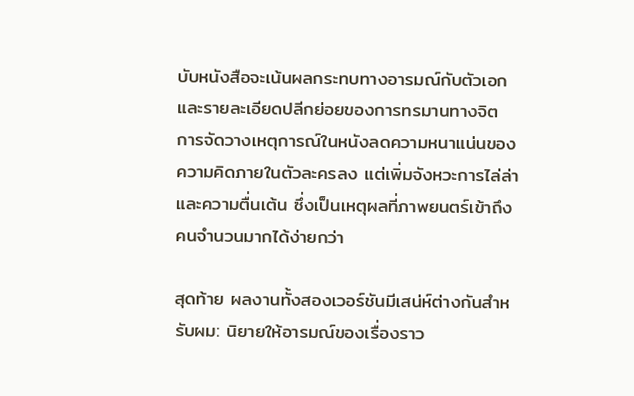บับหนังสือจะเน้นผลกระทบทางอารมณ์กับตัวเอกและรายละเอียดปลีกย่อยของการทรมานทางจิต การจัดวางเหตุการณ์ในหนังลดความหนาแน่นของความคิดภายในตัวละครลง แต่เพิ่มจังหวะการไล่ล่าและความตื่นเต้น ซึ่งเป็นเหตุผลที่ภาพยนตร์เข้าถึงคนจำนวนมากได้ง่ายกว่า

สุดท้าย ผลงานทั้งสองเวอร์ชันมีเสน่ห์ต่างกันสำหรับผม: นิยายให้อารมณ์ของเรื่องราว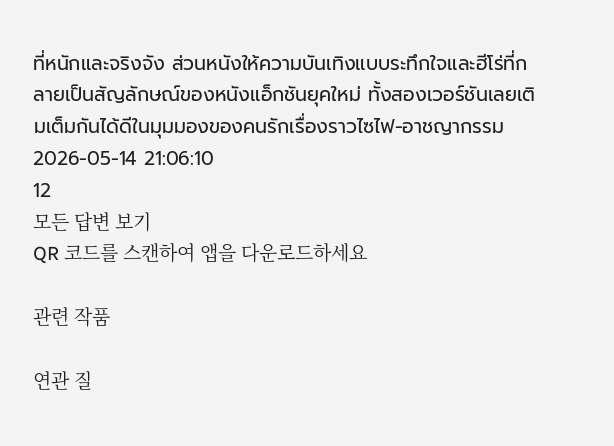ที่หนักและจริงจัง ส่วนหนังให้ความบันเทิงแบบระทึกใจและฮีโร่ที่กลายเป็นสัญลักษณ์ของหนังแอ็กชันยุคใหม่ ทั้งสองเวอร์ชันเลยเติมเต็มกันได้ดีในมุมมองของคนรักเรื่องราวไซไฟ-อาชญากรรม
2026-05-14 21:06:10
12
모든 답변 보기
QR 코드를 스캔하여 앱을 다운로드하세요

관련 작품

연관 질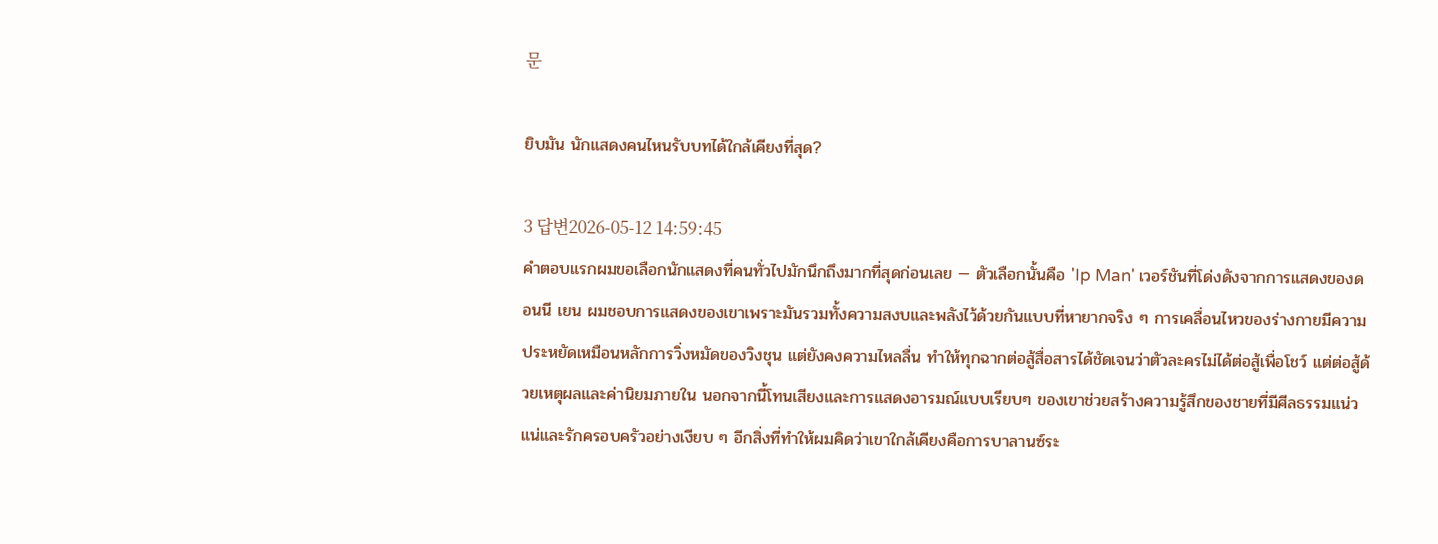문

ยิบมัน นักแสดงคนไหนรับบทได้ใกล้เคียงที่สุด?

3 답변2026-05-12 14:59:45
คำตอบแรกผมขอเลือกนักแสดงที่คนทั่วไปมักนึกถึงมากที่สุดก่อนเลย — ตัวเลือกนั้นคือ 'Ip Man' เวอร์ชันที่โด่งดังจากการแสดงของดอนนี เยน ผมชอบการแสดงของเขาเพราะมันรวมทั้งความสงบและพลังไว้ด้วยกันแบบที่หายากจริง ๆ การเคลื่อนไหวของร่างกายมีความประหยัดเหมือนหลักการวิ่งหมัดของวิงชุน แต่ยังคงความไหลลื่น ทำให้ทุกฉากต่อสู้สื่อสารได้ชัดเจนว่าตัวละครไม่ได้ต่อสู้เพื่อโชว์ แต่ต่อสู้ด้วยเหตุผลและค่านิยมภายใน นอกจากนี้โทนเสียงและการแสดงอารมณ์แบบเรียบๆ ของเขาช่วยสร้างความรู้สึกของชายที่มีศีลธรรมแน่วแน่และรักครอบครัวอย่างเงียบ ๆ อีกสิ่งที่ทำให้ผมคิดว่าเขาใกล้เคียงคือการบาลานซ์ระ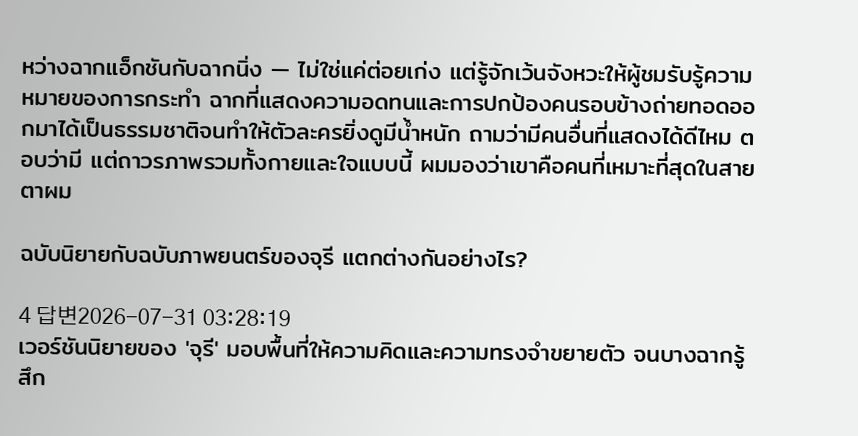หว่างฉากแอ็กชันกับฉากนิ่ง — ไม่ใช่แค่ต่อยเก่ง แต่รู้จักเว้นจังหวะให้ผู้ชมรับรู้ความหมายของการกระทำ ฉากที่แสดงความอดทนและการปกป้องคนรอบข้างถ่ายทอดออกมาได้เป็นธรรมชาติจนทำให้ตัวละครยิ่งดูมีน้ำหนัก ถามว่ามีคนอื่นที่แสดงได้ดีไหม ตอบว่ามี แต่ถาวรภาพรวมทั้งกายและใจแบบนี้ ผมมองว่าเขาคือคนที่เหมาะที่สุดในสายตาผม

ฉบับนิยายกับฉบับภาพยนตร์ของจุรี แตกต่างกันอย่างไร?

4 답변2026-07-31 03:28:19
เวอร์ชันนิยายของ 'จุรี' มอบพื้นที่ให้ความคิดและความทรงจำขยายตัว จนบางฉากรู้สึก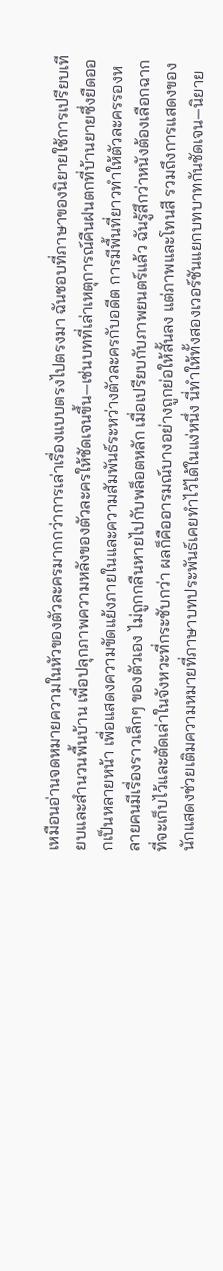เหมือนอ่านจดหมายความในหัวของตัวละครมากกว่าการเล่าเรื่องแบบตรงไปตรงมา ฉันชอบที่ภาษาของนิยายใช้การเปรียบเทียบและสำนวนพื้นบ้าน เพื่อปลุกภาพความหลังของตัวละครให้ชัดเจนขึ้น—เช่นบทที่เล่าเหตุการณ์คืนฝนตกที่บ้านยายซึ่งยืดออกเป็นหลายหน้า เพื่อแสดงความขัดแย้งภายในและความสัมพันธ์ระหว่างตัวละครกับอดีต การมีพื้นที่ยาวทำให้ตัวละครรองหลายคนมีเรื่องราวเล็กๆ ของตัวเอง ไม่ถูกกลืนหายไปกับพล็อตหลัก เมื่อเปรียบกับภาพยนตร์แล้ว ฉันรู้สึกว่าหนังต้องเลือกฉากที่จะเก็บไว้และตัดเล่าในจังหวะที่กระชับกว่า ผลก็คืออารมณ์บางอย่างถูกย่อให้สั้นลง แต่ภาพและโทนสี รวมถึงการแสดงของนักแสดงช่วยเติมความหมายที่ภาษาบทประพันธ์เคยทำไว้ได้ในแง่หนึ่ง นี่ทำให้ทั้งสองเวอร์ชันแยกบทบาทกันชัดเจน—นิยาย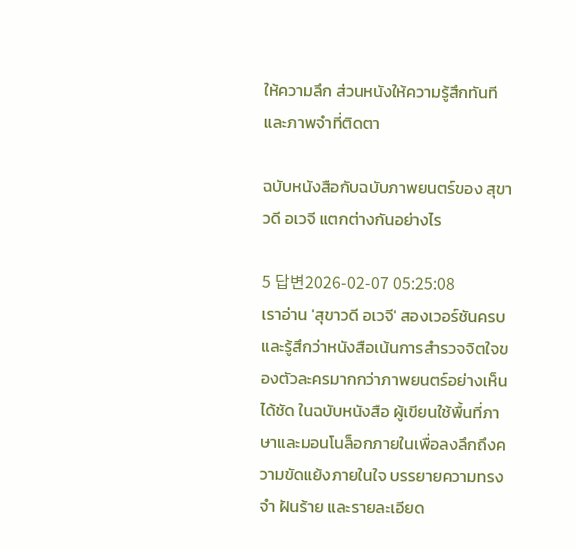ให้ความลึก ส่วนหนังให้ความรู้สึกทันทีและภาพจำที่ติดตา

ฉบับหนังสือกับฉบับภาพยนตร์ของ สุขาวดี อเวจี แตกต่างกันอย่างไร

5 답변2026-02-07 05:25:08
เราอ่าน 'สุขาวดี อเวจี' สองเวอร์ชันครบและรู้สึกว่าหนังสือเน้นการสำรวจจิตใจของตัวละครมากกว่าภาพยนตร์อย่างเห็นได้ชัด ในฉบับหนังสือ ผู้เขียนใช้พื้นที่ภาษาและมอนโนล็อกภายในเพื่อลงลึกถึงความขัดแย้งภายในใจ บรรยายความทรงจำ ฝันร้าย และรายละเอียด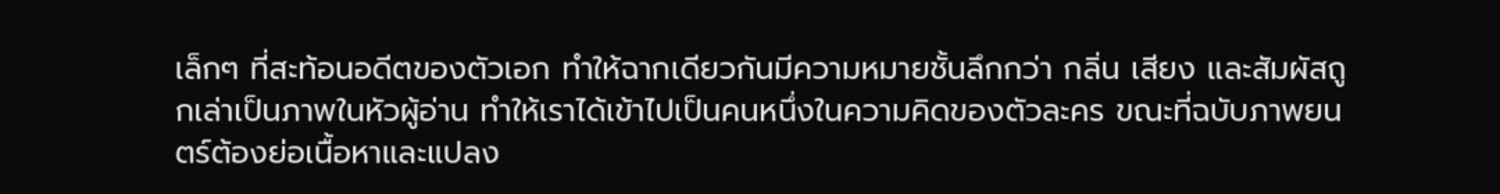เล็กๆ ที่สะท้อนอดีตของตัวเอก ทำให้ฉากเดียวกันมีความหมายชั้นลึกกว่า กลิ่น เสียง และสัมผัสถูกเล่าเป็นภาพในหัวผู้อ่าน ทำให้เราได้เข้าไปเป็นคนหนึ่งในความคิดของตัวละคร ขณะที่ฉบับภาพยนตร์ต้องย่อเนื้อหาและแปลง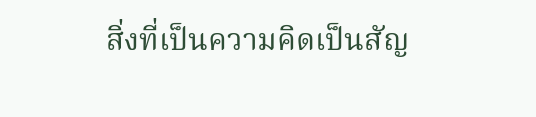สิ่งที่เป็นความคิดเป็นสัญ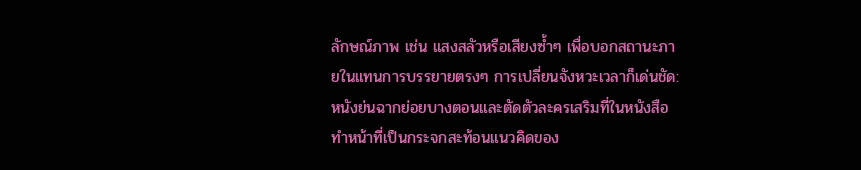ลักษณ์ภาพ เช่น แสงสลัวหรือเสียงซ้ำๆ เพื่อบอกสถานะภายในแทนการบรรยายตรงๆ การเปลี่ยนจังหวะเวลาก็เด่นชัด: หนังย่นฉากย่อยบางตอนและตัดตัวละครเสริมที่ในหนังสือทำหน้าที่เป็นกระจกสะท้อนแนวคิดของ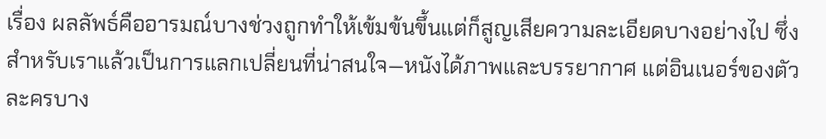เรื่อง ผลลัพธ์คืออารมณ์บางช่วงถูกทำให้เข้มข้นขึ้นแต่ก็สูญเสียความละเอียดบางอย่างไป ซึ่งสำหรับเราแล้วเป็นการแลกเปลี่ยนที่น่าสนใจ—หนังได้ภาพและบรรยากาศ แต่อินเนอร์ของตัวละครบาง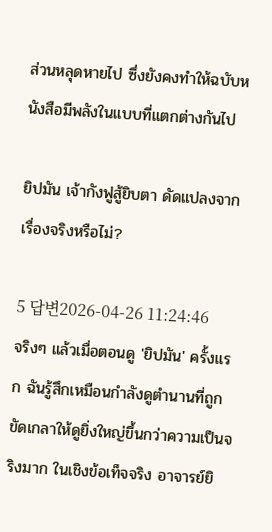ส่วนหลุดหายไป ซึ่งยังคงทำให้ฉบับหนังสือมีพลังในแบบที่แตกต่างกันไป

ยิปมัน เจ้ากังฟูสู้ยิบตา ดัดแปลงจากเรื่องจริงหรือไม่?

5 답변2026-04-26 11:24:46
จริงๆ แล้วเมื่อตอนดู 'ยิปมัน' ครั้งแรก ฉันรู้สึกเหมือนกำลังดูตำนานที่ถูกขัดเกลาให้ดูยิ่งใหญ่ขึ้นกว่าความเป็นจริงมาก ในเชิงข้อเท็จจริง อาจารย์ยิ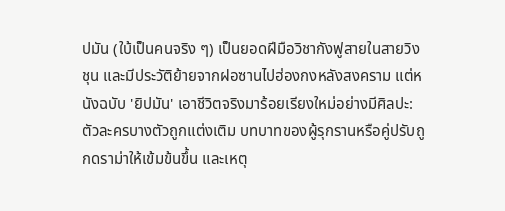ปมัน (ใบ้เป็นคนจริง ๆ) เป็นยอดฝีมือวิชากังฟูสายในสายวิงชุน และมีประวัติย้ายจากฝอซานไปฮ่องกงหลังสงคราม แต่หนังฉบับ 'ยิปมัน' เอาชีวิตจริงมาร้อยเรียงใหม่อย่างมีศิลปะ: ตัวละครบางตัวถูกแต่งเติม บทบาทของผู้รุกรานหรือคู่ปรับถูกดราม่าให้เข้มข้นขึ้น และเหตุ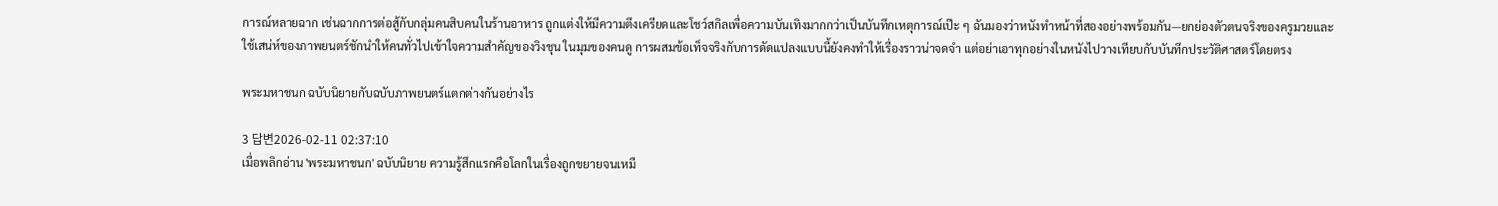การณ์หลายฉาก เช่นฉากการต่อสู้กับกลุ่มคนสิบคนในร้านอาหาร ถูกแต่งให้มีความตึงเครียดและโชว์สกิลเพื่อความบันเทิงมากกว่าเป็นบันทึกเหตุการณ์เป๊ะ ๆ ฉันมองว่าหนังทำหน้าที่สองอย่างพร้อมกัน—ยกย่องตัวตนจริงของครูมวยและใช้เสน่ห์ของภาพยนตร์ชักนำให้คนทั่วไปเข้าใจความสำคัญของวิงชุน ในมุมของคนดู การผสมข้อเท็จจริงกับการดัดแปลงแบบนี้ยังคงทำให้เรื่องราวน่าจดจำ แต่อย่าเอาทุกอย่างในหนังไปวางเทียบกับบันทึกประวัติศาสตร์โดยตรง

พระมหาชนก ฉบับนิยายกับฉบับภาพยนตร์แตกต่างกันอย่างไร

3 답변2026-02-11 02:37:10
เมื่อพลิกอ่าน 'พระมหาชนก' ฉบับนิยาย ความรู้สึกแรกคือโลกในเรื่องถูกขยายจนเหมื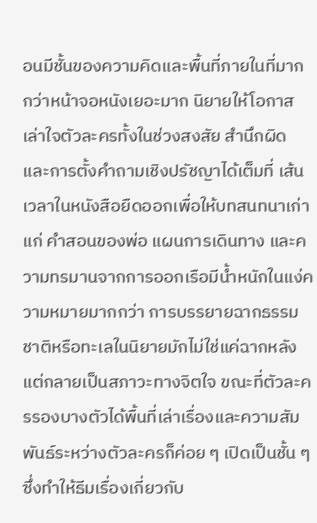อนมีชั้นของความคิดและพื้นที่ภายในที่มากกว่าหน้าจอหนังเยอะมาก นิยายให้โอกาสเล่าใจตัวละครทั้งในช่วงสงสัย สำนึกผิด และการตั้งคำถามเชิงปรัชญาได้เต็มที่ เส้นเวลาในหนังสือยืดออกเพื่อให้บทสนทนาเก่าแก่ คำสอนของพ่อ แผนการเดินทาง และความทรมานจากการออกเรือมีน้ำหนักในแง่ความหมายมากกว่า การบรรยายฉากธรรมชาติหรือทะเลในนิยายมักไม่ใช่แค่ฉากหลัง แต่กลายเป็นสภาวะทางจิตใจ ขณะที่ตัวละครรองบางตัวได้พื้นที่เล่าเรื่องและความสัมพันธ์ระหว่างตัวละครก็ค่อย ๆ เปิดเป็นชั้น ๆ ซึ่งทำให้ธีมเรื่องเกี่ยวกับ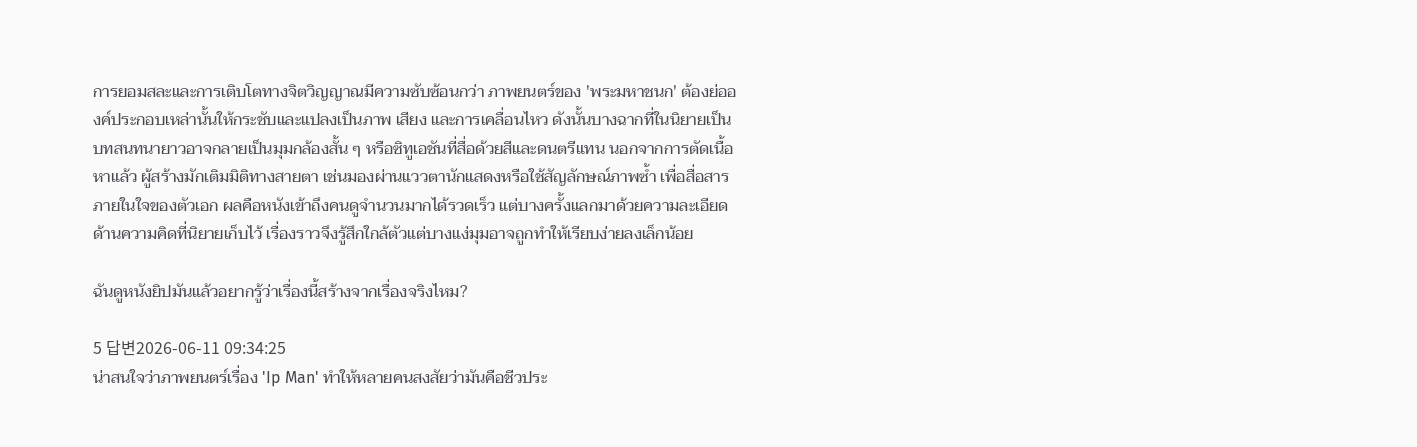การยอมสละและการเติบโตทางจิตวิญญาณมีความซับซ้อนกว่า ภาพยนตร์ของ 'พระมหาชนก' ต้องย่อองค์ประกอบเหล่านั้นให้กระชับและแปลงเป็นภาพ เสียง และการเคลื่อนไหว ดังนั้นบางฉากที่ในนิยายเป็นบทสนทนายาวอาจกลายเป็นมุมกล้องสั้น ๆ หรือซิทูเอชันที่สื่อด้วยสีและดนตรีแทน นอกจากการตัดเนื้อหาแล้ว ผู้สร้างมักเติมมิติทางสายตา เช่นมองผ่านแววตานักแสดงหรือใช้สัญลักษณ์ภาพซ้ำ เพื่อสื่อสารภายในใจของตัวเอก ผลคือหนังเข้าถึงคนดูจำนวนมากได้รวดเร็ว แต่บางครั้งแลกมาด้วยความละเอียดด้านความคิดที่นิยายเก็บไว้ เรื่องราวจึงรู้สึกใกล้ตัวแต่บางแง่มุมอาจถูกทำให้เรียบง่ายลงเล็กน้อย

ฉันดูหนังยิปมันแล้วอยากรู้ว่าเรื่องนี้สร้างจากเรื่องจริงไหม?

5 답변2026-06-11 09:34:25
น่าสนใจว่าภาพยนตร์เรื่อง 'Ip Man' ทำให้หลายคนสงสัยว่ามันคือชีวประ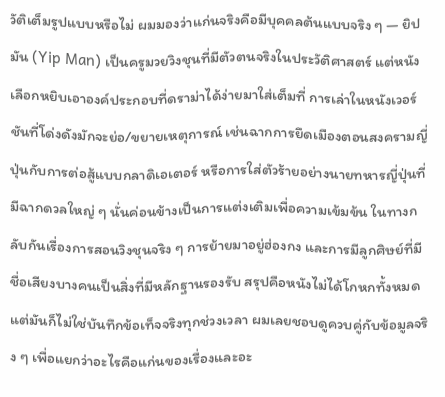วัติเต็มรูปแบบหรือไม่ ผมมองว่าแก่นจริงคือมีบุคคลต้นแบบจริง ๆ — ยิปมัน (Yip Man) เป็นครูมวยวิงชุนที่มีตัวตนจริงในประวัติศาสตร์ แต่หนังเลือกหยิบเอาองค์ประกอบที่ดราม่าได้ง่ายมาใส่เต็มที่ การเล่าในหนังเวอร์ชันที่โด่งดังมักจะย่อ/ขยายเหตุการณ์ เช่นฉากการยึดเมืองตอนสงครามญี่ปุ่นกับการต่อสู้แบบกลาดิเอเตอร์ หรือการใส่ตัวร้ายอย่างนายทหารญี่ปุ่นที่มีฉากดวลใหญ่ ๆ นั่นค่อนข้างเป็นการแต่งเติมเพื่อความเข้มข้น ในทางกลับกันเรื่องการสอนวิงชุนจริง ๆ การย้ายมาอยู่ฮ่องกง และการมีลูกศิษย์ที่มีชื่อเสียงบางคนเป็นสิ่งที่มีหลักฐานรองรับ สรุปคือหนังไม่ได้โกหกทั้งหมด แต่มันก็ไม่ใช่บันทึกข้อเท็จจริงทุกช่วงเวลา ผมเลยชอบดูควบคู่กับข้อมูลจริง ๆ เพื่อแยกว่าอะไรคือแก่นของเรื่องและอะ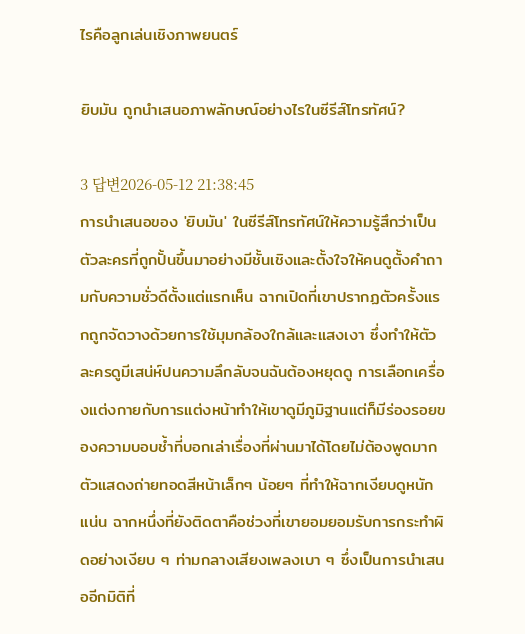ไรคือลูกเล่นเชิงภาพยนตร์

ยิบมัน ถูกนำเสนอภาพลักษณ์อย่างไรในซีรีส์โทรทัศน์?

3 답변2026-05-12 21:38:45
การนำเสนอของ 'ยิบมัน' ในซีรีส์โทรทัศน์ให้ความรู้สึกว่าเป็นตัวละครที่ถูกปั้นขึ้นมาอย่างมีชั้นเชิงและตั้งใจให้คนดูตั้งคำถามกับความชั่วดีตั้งแต่แรกเห็น ฉากเปิดที่เขาปรากฏตัวครั้งแรกถูกจัดวางด้วยการใช้มุมกล้องใกล้และแสงเงา ซึ่งทำให้ตัวละครดูมีเสน่ห์ปนความลึกลับจนฉันต้องหยุดดู การเลือกเครื่องแต่งกายกับการแต่งหน้าทำให้เขาดูมีภูมิฐานแต่ก็มีร่องรอยของความบอบช้ำที่บอกเล่าเรื่องที่ผ่านมาได้โดยไม่ต้องพูดมาก ตัวแสดงถ่ายทอดสีหน้าเล็กๆ น้อยๆ ที่ทำให้ฉากเงียบดูหนักแน่น ฉากหนึ่งที่ยังติดตาคือช่วงที่เขายอมยอมรับการกระทำผิดอย่างเงียบ ๆ ท่ามกลางเสียงเพลงเบา ๆ ซึ่งเป็นการนำเสนออีกมิติที่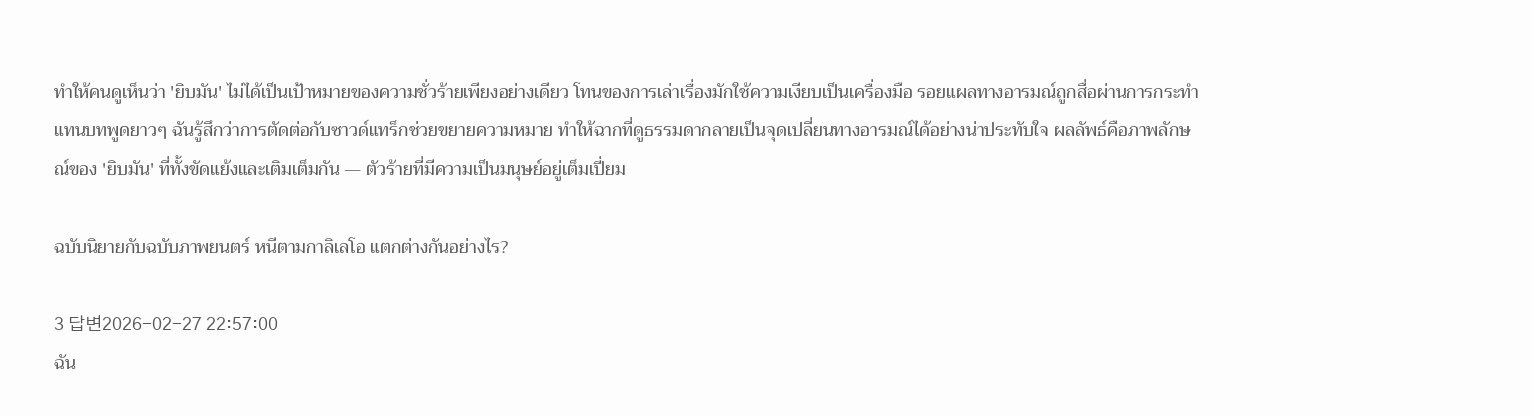ทำให้คนดูเห็นว่า 'ยิบมัน' ไม่ได้เป็นเป้าหมายของความชั่วร้ายเพียงอย่างเดียว โทนของการเล่าเรื่องมักใช้ความเงียบเป็นเครื่องมือ รอยแผลทางอารมณ์ถูกสื่อผ่านการกระทำแทนบทพูดยาวๆ ฉันรู้สึกว่าการตัดต่อกับซาวด์แทร็กช่วยขยายความหมาย ทำให้ฉากที่ดูธรรมดากลายเป็นจุดเปลี่ยนทางอารมณ์ได้อย่างน่าประทับใจ ผลลัพธ์คือภาพลักษณ์ของ 'ยิบมัน' ที่ทั้งขัดแย้งและเติมเต็มกัน — ตัวร้ายที่มีความเป็นมนุษย์อยู่เต็มเปี่ยม

ฉบับนิยายกับฉบับภาพยนตร์ หนีตามกาลิเลโอ แตกต่างกันอย่างไร?

3 답변2026-02-27 22:57:00
ฉัน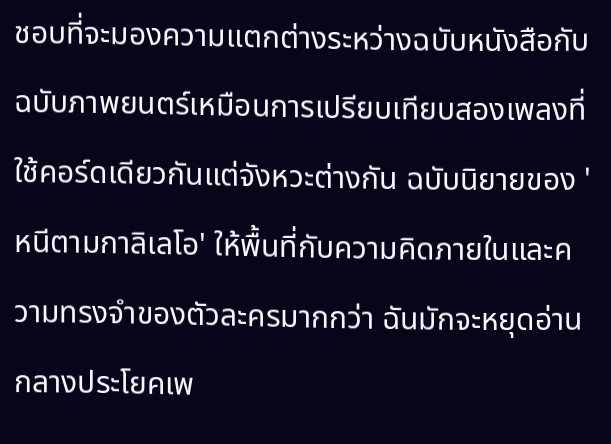ชอบที่จะมองความแตกต่างระหว่างฉบับหนังสือกับฉบับภาพยนตร์เหมือนการเปรียบเทียบสองเพลงที่ใช้คอร์ดเดียวกันแต่จังหวะต่างกัน ฉบับนิยายของ 'หนีตามกาลิเลโอ' ให้พื้นที่กับความคิดภายในและความทรงจำของตัวละครมากกว่า ฉันมักจะหยุดอ่านกลางประโยคเพ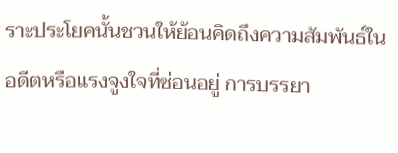ราะประโยคนั้นชวนให้ย้อนคิดถึงความสัมพันธ์ในอดีตหรือแรงจูงใจที่ซ่อนอยู่ การบรรยา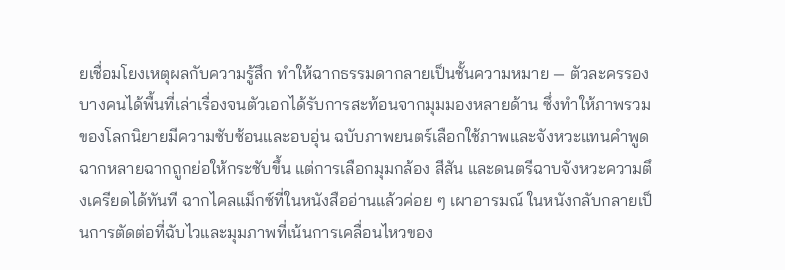ยเชื่อมโยงเหตุผลกับความรู้สึก ทำให้ฉากธรรมดากลายเป็นชั้นความหมาย — ตัวละครรองบางคนได้พื้นที่เล่าเรื่องจนตัวเอกได้รับการสะท้อนจากมุมมองหลายด้าน ซึ่งทำให้ภาพรวมของโลกนิยายมีความซับซ้อนและอบอุ่น ฉบับภาพยนตร์เลือกใช้ภาพและจังหวะแทนคำพูด ฉากหลายฉากถูกย่อให้กระชับขึ้น แต่การเลือกมุมกล้อง สีสัน และดนตรีฉาบจังหวะความตึงเครียดได้ทันที ฉากไคลแม็กซ์ที่ในหนังสืออ่านแล้วค่อย ๆ เผาอารมณ์ ในหนังกลับกลายเป็นการตัดต่อที่ฉับไวและมุมภาพที่เน้นการเคลื่อนไหวของ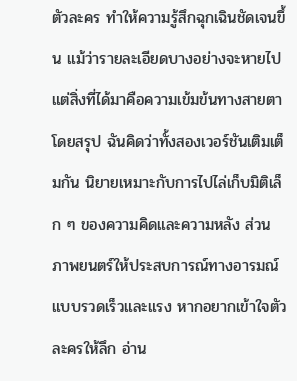ตัวละคร ทำให้ความรู้สึกฉุกเฉินชัดเจนขึ้น แม้ว่ารายละเอียดบางอย่างจะหายไป แต่สิ่งที่ได้มาคือความเข้มข้นทางสายตา โดยสรุป ฉันคิดว่าทั้งสองเวอร์ชันเติมเต็มกัน นิยายเหมาะกับการไปไล่เก็บมิติเล็ก ๆ ของความคิดและความหลัง ส่วนภาพยนตร์ให้ประสบการณ์ทางอารมณ์แบบรวดเร็วและแรง หากอยากเข้าใจตัวละครให้ลึก อ่าน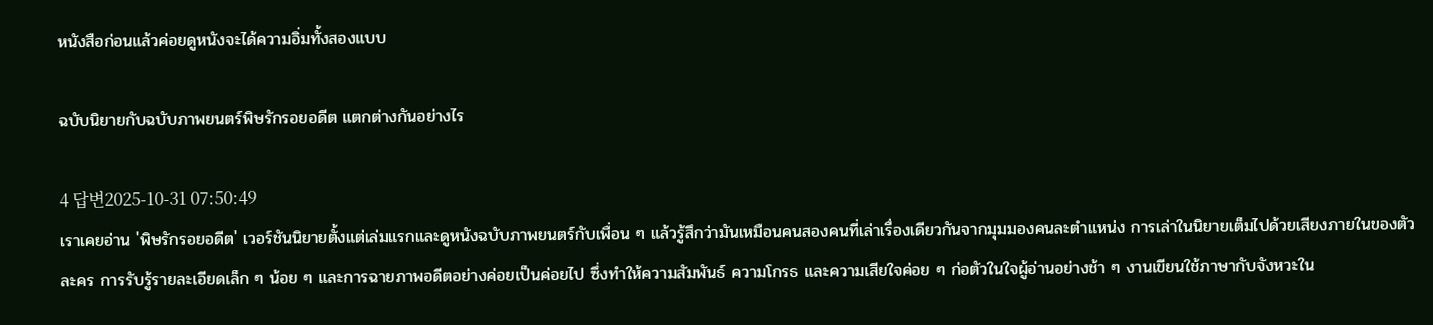หนังสือก่อนแล้วค่อยดูหนังจะได้ความอิ่มทั้งสองแบบ

ฉบับนิยายกับฉบับภาพยนตร์พิษรักรอยอดีต แตกต่างกันอย่างไร

4 답변2025-10-31 07:50:49
เราเคยอ่าน 'พิษรักรอยอดีต' เวอร์ชันนิยายตั้งแต่เล่มแรกและดูหนังฉบับภาพยนตร์กับเพื่อน ๆ แล้วรู้สึกว่ามันเหมือนคนสองคนที่เล่าเรื่องเดียวกันจากมุมมองคนละตำแหน่ง การเล่าในนิยายเต็มไปด้วยเสียงภายในของตัวละคร การรับรู้รายละเอียดเล็ก ๆ น้อย ๆ และการฉายภาพอดีตอย่างค่อยเป็นค่อยไป ซึ่งทำให้ความสัมพันธ์ ความโกรธ และความเสียใจค่อย ๆ ก่อตัวในใจผู้อ่านอย่างช้า ๆ งานเขียนใช้ภาษากับจังหวะใน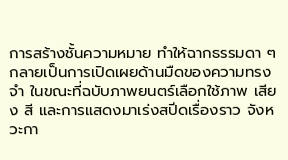การสร้างชั้นความหมาย ทำให้ฉากธรรมดา ๆ กลายเป็นการเปิดเผยด้านมืดของความทรงจำ ในขณะที่ฉบับภาพยนตร์เลือกใช้ภาพ เสียง สี และการแสดงมาเร่งสปีดเรื่องราว จังหวะกา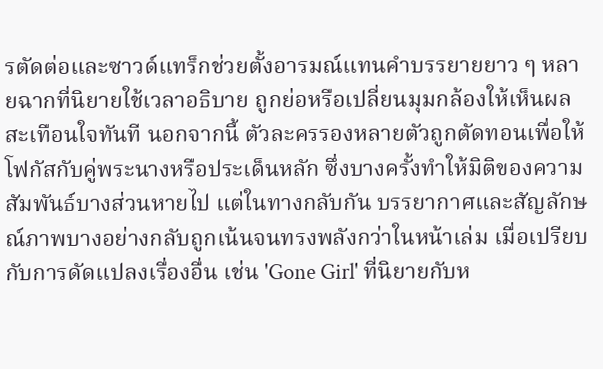รตัดต่อและซาวด์แทร็กช่วยตั้งอารมณ์แทนคำบรรยายยาว ๆ หลายฉากที่นิยายใช้เวลาอธิบาย ถูกย่อหรือเปลี่ยนมุมกล้องให้เห็นผลสะเทือนใจทันที นอกจากนี้ ตัวละครรองหลายตัวถูกตัดทอนเพื่อให้โฟกัสกับคู่พระนางหรือประเด็นหลัก ซึ่งบางครั้งทำให้มิติของความสัมพันธ์บางส่วนหายไป แต่ในทางกลับกัน บรรยากาศและสัญลักษณ์ภาพบางอย่างกลับถูกเน้นจนทรงพลังกว่าในหน้าเล่ม เมื่อเปรียบกับการดัดแปลงเรื่องอื่น เช่น 'Gone Girl' ที่นิยายกับห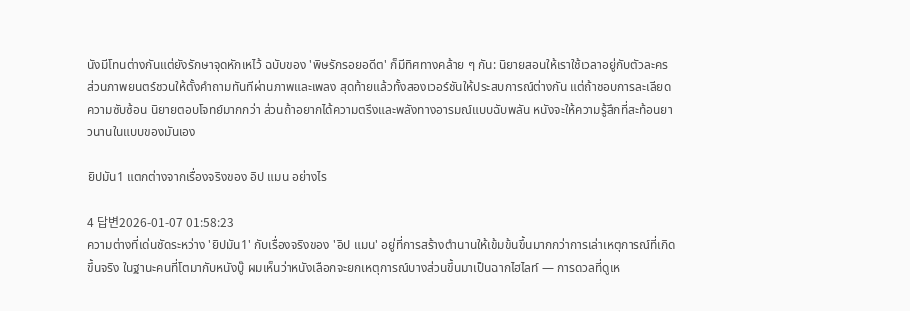นังมีโทนต่างกันแต่ยังรักษาจุดหักเหไว้ ฉบับของ 'พิษรักรอยอดีต' ก็มีทิศทางคล้าย ๆ กัน: นิยายสอนให้เราใช้เวลาอยู่กับตัวละคร ส่วนภาพยนตร์ชวนให้ตั้งคำถามทันทีผ่านภาพและเพลง สุดท้ายแล้วทั้งสองเวอร์ชันให้ประสบการณ์ต่างกัน แต่ถ้าชอบการละเลียดความซับซ้อน นิยายตอบโจทย์มากกว่า ส่วนถ้าอยากได้ความตรึงและพลังทางอารมณ์แบบฉับพลัน หนังจะให้ความรู้สึกที่สะท้อนยาวนานในแบบของมันเอง

ยิปมัน1 แตกต่างจากเรื่องจริงของ อิป แมน อย่างไร

4 답변2026-01-07 01:58:23
ความต่างที่เด่นชัดระหว่าง 'ยิปมัน1' กับเรื่องจริงของ 'อิป แมน' อยู่ที่การสร้างตำนานให้เข้มข้นขึ้นมากกว่าการเล่าเหตุการณ์ที่เกิดขึ้นจริง ในฐานะคนที่โตมากับหนังบู๊ ผมเห็นว่าหนังเลือกจะยกเหตุการณ์บางส่วนขึ้นมาเป็นฉากไฮไลท์ — การดวลที่ดูเห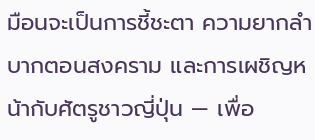มือนจะเป็นการชี้ชะตา ความยากลำบากตอนสงคราม และการเผชิญหน้ากับศัตรูชาวญี่ปุ่น — เพื่อ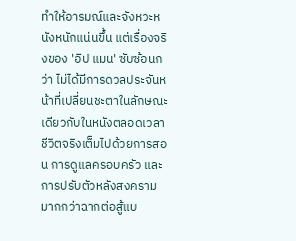ทำให้อารมณ์และจังหวะหนังหนักแน่นขึ้น แต่เรื่องจริงของ 'อิป แมน' ซับซ้อนกว่า ไม่ได้มีการดวลประจันหน้าที่เปลี่ยนชะตาในลักษณะเดียวกับในหนังตลอดเวลา ชีวิตจริงเต็มไปด้วยการสอน การดูแลครอบครัว และการปรับตัวหลังสงครามมากกว่าฉากต่อสู้แบ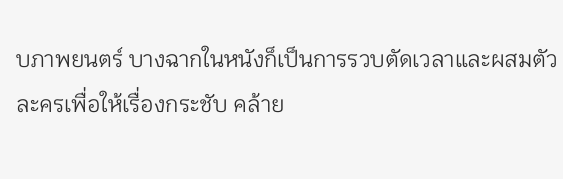บภาพยนตร์ บางฉากในหนังก็เป็นการรวบตัดเวลาและผสมตัวละครเพื่อให้เรื่องกระชับ คล้าย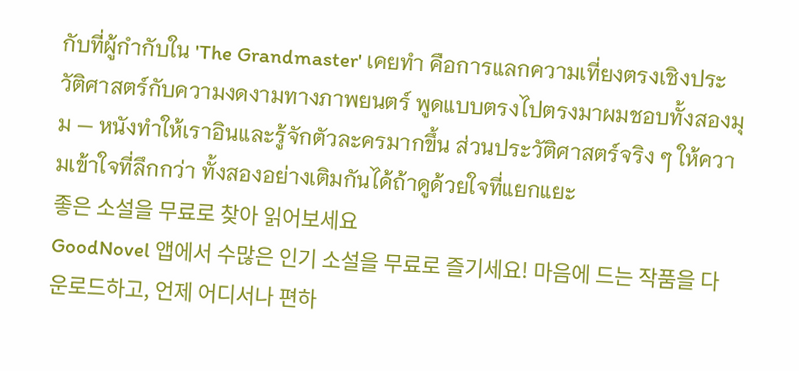กับที่ผู้กำกับใน 'The Grandmaster' เคยทำ คือการแลกความเที่ยงตรงเชิงประวัติศาสตร์กับความงดงามทางภาพยนตร์ พูดแบบตรงไปตรงมาผมชอบทั้งสองมุม — หนังทำให้เราอินและรู้จักตัวละครมากขึ้น ส่วนประวัติศาสตร์จริง ๆ ให้ความเข้าใจที่ลึกกว่า ทั้งสองอย่างเติมกันได้ถ้าดูด้วยใจที่แยกแยะ
좋은 소설을 무료로 찾아 읽어보세요
GoodNovel 앱에서 수많은 인기 소설을 무료로 즐기세요! 마음에 드는 작품을 다운로드하고, 언제 어디서나 편하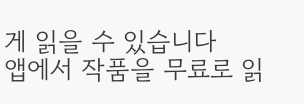게 읽을 수 있습니다
앱에서 작품을 무료로 읽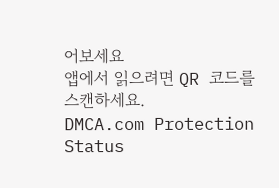어보세요
앱에서 읽으려면 QR 코드를 스캔하세요.
DMCA.com Protection Status